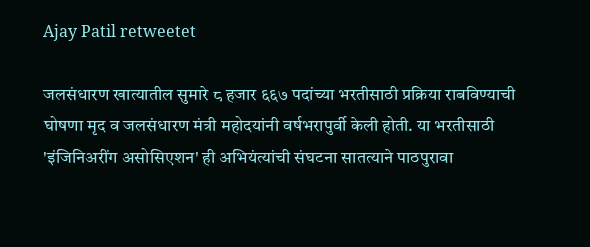Ajay Patil retweetet

जलसंधारण खात्यातील सुमारे ८ हजार ६६७ पदांच्या भरतीसाठी प्रक्रिया राबविण्याची घोषणा मृद व जलसंधारण मंत्री महोदयांनी वर्षभरापुर्वी केली होती. या भरतीसाठी 'इंजिनिअरींग असोसिएशन' ही अभियंत्यांची संघटना सातत्याने पाठपुरावा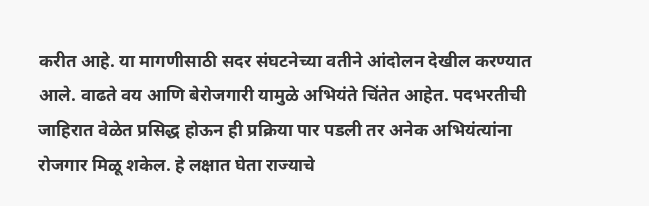करीत आहे. या मागणीसाठी सदर संघटनेच्या वतीने आंदोलन देखील करण्यात आले. वाढते वय आणि बेरोजगारी यामुळे अभियंते चिंतेत आहेत. पदभरतीची जाहिरात वेळेत प्रसिद्ध होऊन ही प्रक्रिया पार पडली तर अनेक अभियंत्यांना रोजगार मिळू शकेल. हे लक्षात घेता राज्याचे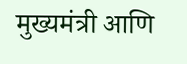मुख्यमंत्री आणि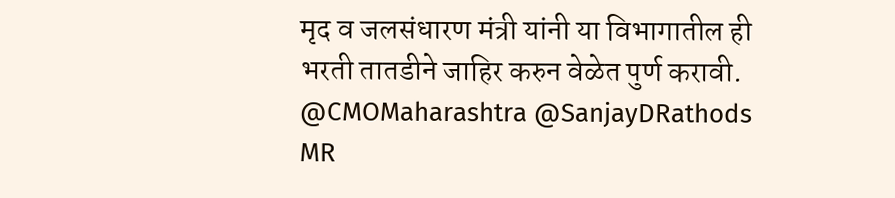मृद व जलसंधारण मंत्री यांनी या विभागातील ही भरती तातडीने जाहिर करुन वेळेत पुर्ण करावी.
@CMOMaharashtra @SanjayDRathods
MR